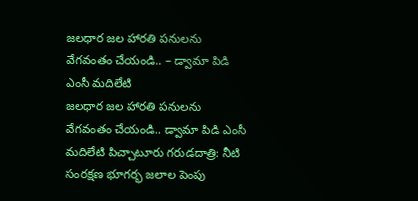జలధార జల హారతి పనులను వేగవంతం చేయండి.. – డ్వామా పిడి ఎంసీ మదిలేటి
జలధార జల హారతి పనులను వేగవంతం చేయండి.. డ్వామా పిడి ఎంసీ మదిలేటి పిచ్చాటూరు గరుడదాత్రి: నీటి సంరక్షణ భూగర్భ జలాల పెంపు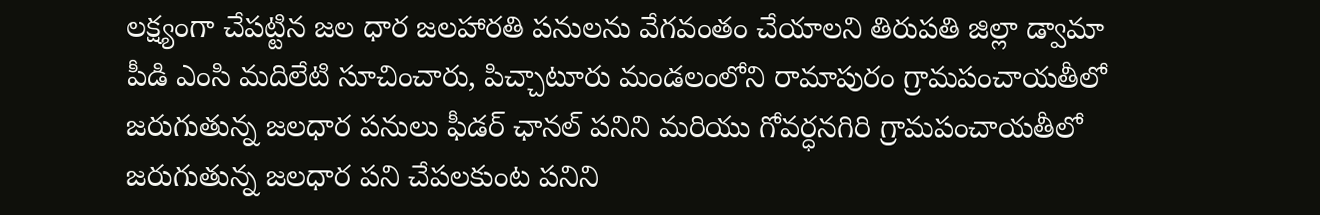లక్ష్యంగా చేపట్టిన జల ధార జలహారతి పనులను వేగవంతం చేయాలని తిరుపతి జిల్లా డ్వామా పీడి ఎంసి మదిలేటి సూచించారు, పిచ్చాటూరు మండలంలోని రామాపురం గ్రామపంచాయతీలో జరుగుతున్న జలధార పనులు ఫీడర్ ఛానల్ పనిని మరియు గోవర్ధనగిరి గ్రామపంచాయతీలో జరుగుతున్న జలధార పని చేపలకుంట పనిని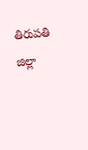తిరుపతి జిల్లా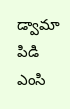డ్వామా పిడి ఎంసి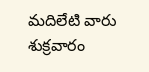మదిలేటి వారు శుక్రవారం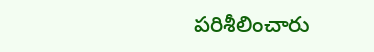పరిశీలించారు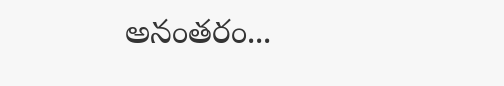అనంతరం...